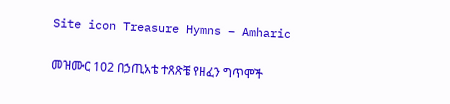Site icon Treasure Hymns – Amharic

መዝሙር 102 በኃጢአቴ ተጸጽቼ የዘፈን ግጥሞች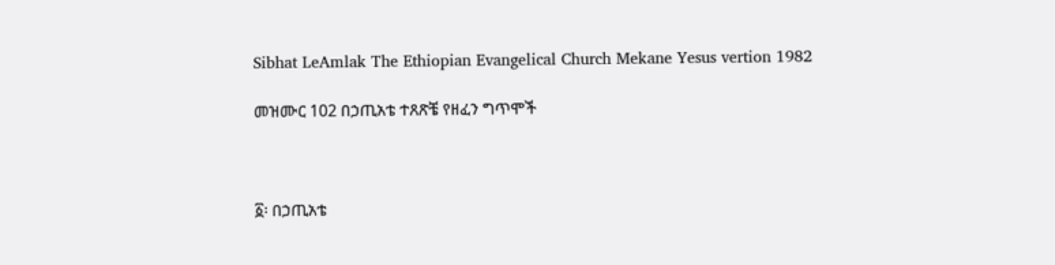Sibhat LeAmlak The Ethiopian Evangelical Church Mekane Yesus vertion 1982

መዝሙር 102 በኃጢአቴ ተጸጽቼ የዘፈን ግጥሞች



፩፡ በኃጢአቴ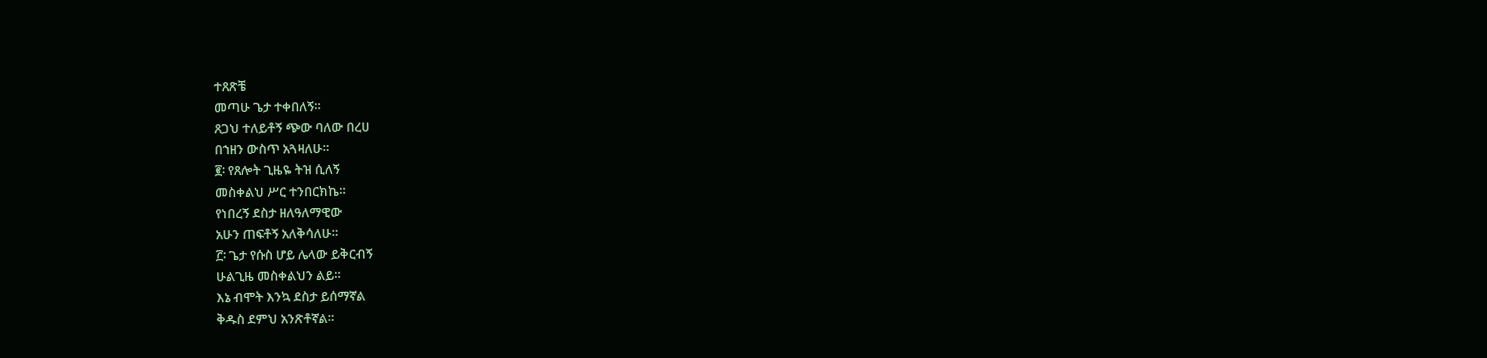ተጸጽቼ
መጣሁ ጌታ ተቀበለኝ።
ጸጋህ ተለይቶኝ ጭው ባለው በረሀ
በኀዘን ውስጥ አጓዛለሁ።
፪፡ የጸሎት ጊዜዬ ትዝ ሲለኝ
መስቀልህ ሥር ተንበርክኬ።
የነበረኝ ደስታ ዘለዓለማዊው
አሁን ጠፍቶኝ አለቅሳለሁ።
፫፡ ጌታ የሱስ ሆይ ሌላው ይቅርብኝ
ሁልጊዜ መስቀልህን ልይ።
እኔ ብሞት እንኳ ደስታ ይሰማኛል
ቅዱስ ደምህ አንጽቶኛል።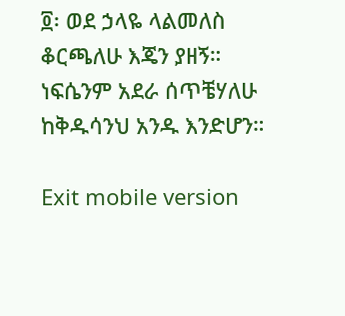፬፡ ወደ ኃላዬ ላልመለስ
ቆርጫለሁ እጄን ያዘኝ።
ነፍሴንም አደራ ሰጥቼሃለሁ
ከቅዱሳንህ አንዱ እንድሆን።

Exit mobile version